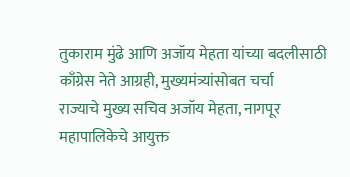तुकाराम मुंढे आणि अजॉय मेहता यांच्या बदलीसाठी काँग्रेस नेते आग्रही, मुख्यमंत्र्यांसोबत चर्चा
राज्याचे मुख्य सचिव अजॉय मेहता, नागपूर महापालिकेचे आयुक्त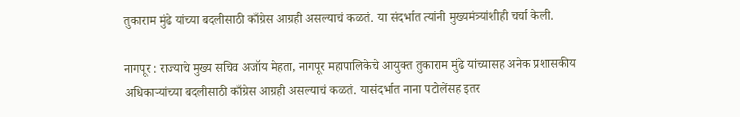तुकाराम मुंढे यांच्या बदलीसाठी काँग्रेस आग्रही असल्याचं कळतं. या संदर्भात त्यांनी मुख्यमंत्र्यांशीही चर्चा केली.

नागपूर : राज्याचे मुख्य सचिव अजॉय मेहता, नागपूर महापालिकेचे आयुक्त तुकाराम मुंढे यांच्यासह अनेक प्रशासकीय अधिकाऱ्यांच्या बदलीसाठी काँग्रेस आग्रही असल्याचं कळतं. यासंदर्भात नाना पटोलेंसह इतर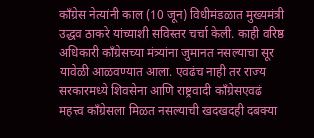काँग्रेस नेत्यांनी काल (10 जून) विधीमंडळात मुख्यमंत्री उद्धव ठाकरे यांच्याशी सविस्तर चर्चा केली. काही वरिष्ठ अधिकारी काँग्रेसच्या मंत्र्यांना जुमानत नसल्याचा सूर यावेळी आळवण्यात आला. एवढंच नाही तर राज्य सरकारमध्ये शिवसेना आणि राष्ट्रवादी काँग्रेसएवढं महत्त्व काँग्रेसला मिळत नसल्याची खदखदही दबक्या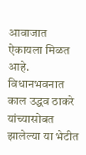आवाजात ऐकायला मिळत आहे.
विधानभवनात काल उद्धव ठाकरे यांच्यासोबत झालेल्या या भेटीत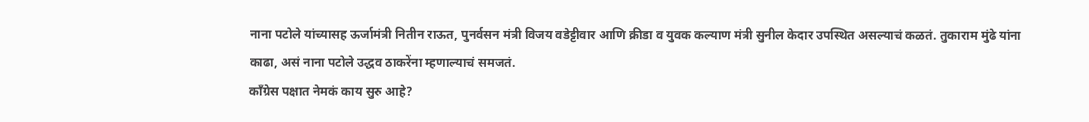नाना पटोले यांच्यासह ऊर्जामंत्री नितीन राऊत, पुनर्वसन मंत्री विजय वडेट्टीवार आणि क्रीडा व युवक कल्याण मंत्री सुनील केदार उपस्थित असल्याचं कळतं. तुकाराम मुंढे यांना काढा, असं नाना पटोले उद्धव ठाकरेंना म्हणाल्याचं समजतं.
काँग्रेस पक्षात नेमकं काय सुरु आहे?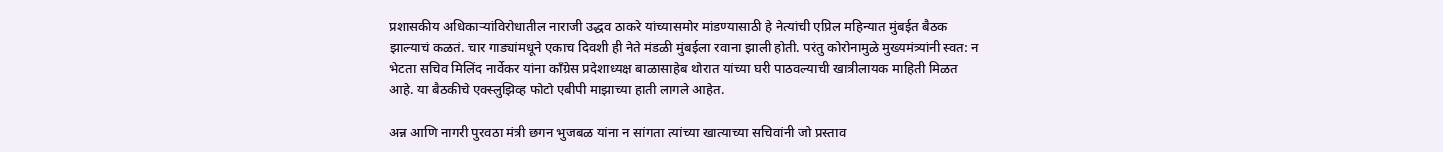प्रशासकीय अधिकाऱ्यांविरोधातील नाराजी उद्धव ठाकरे यांच्यासमोर मांडण्यासाठी हे नेत्यांची एप्रिल महिन्यात मुंबईत बैठक झाल्याचं कळतं. चार गाड्यांमधूने एकाच दिवशी ही नेते मंडळी मुंबईला रवाना झाली होती. परंतु कोरोनामुळे मुख्यमंत्र्यांनी स्वत: न भेटता सचिव मिलिंद नार्वेकर यांना काँग्रेस प्रदेशाध्यक्ष बाळासाहेब थोरात यांच्या घरी पाठवल्याची खात्रीलायक माहिती मिळत आहे. या बैठकीचे एक्स्लुझिव्ह फोटो एबीपी माझाच्या हाती लागले आहेत.

अन्न आणि नागरी पुरवठा मंत्री छगन भुजबळ यांना न सांगता त्यांच्या खात्याच्या सचिवांनी जो प्रस्ताव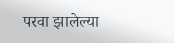परवा झालेल्या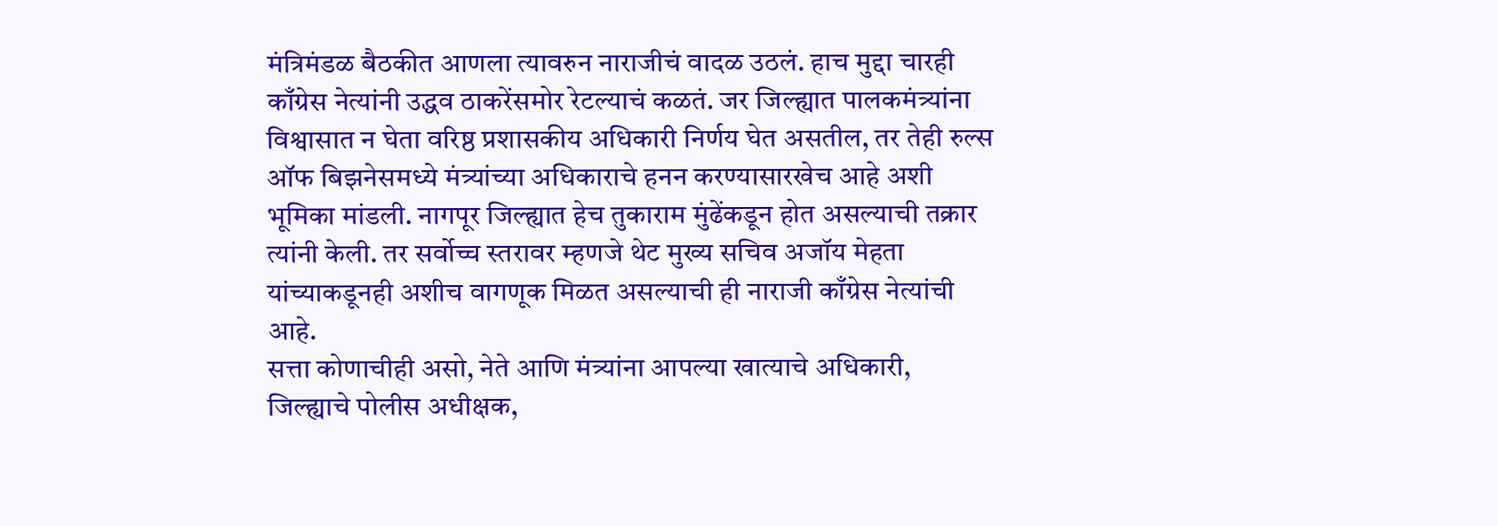मंत्रिमंडळ बैठकीत आणला त्यावरुन नाराजीचं वादळ उठलं. हाच मुद्दा चारही काँग्रेस नेत्यांनी उद्धव ठाकरेंसमोर रेटल्याचं कळतं. जर जिल्ह्यात पालकमंत्र्यांना विश्वासात न घेता वरिष्ठ प्रशासकीय अधिकारी निर्णय घेत असतील, तर तेही रुल्स ऑफ बिझनेसमध्ये मंत्र्यांच्या अधिकाराचे हनन करण्यासारखेच आहे अशी भूमिका मांडली. नागपूर जिल्ह्यात हेच तुकाराम मुंढेंकडून होत असल्याची तक्रार त्यांनी केली. तर सर्वोच्च स्तरावर म्हणजे थेट मुख्य सचिव अजॉय मेहता यांच्याकडूनही अशीच वागणूक मिळत असल्याची ही नाराजी काँग्रेस नेत्यांची आहे.
सत्ता कोणाचीही असो, नेते आणि मंत्र्यांना आपल्या खात्याचे अधिकारी, जिल्ह्याचे पोलीस अधीक्षक,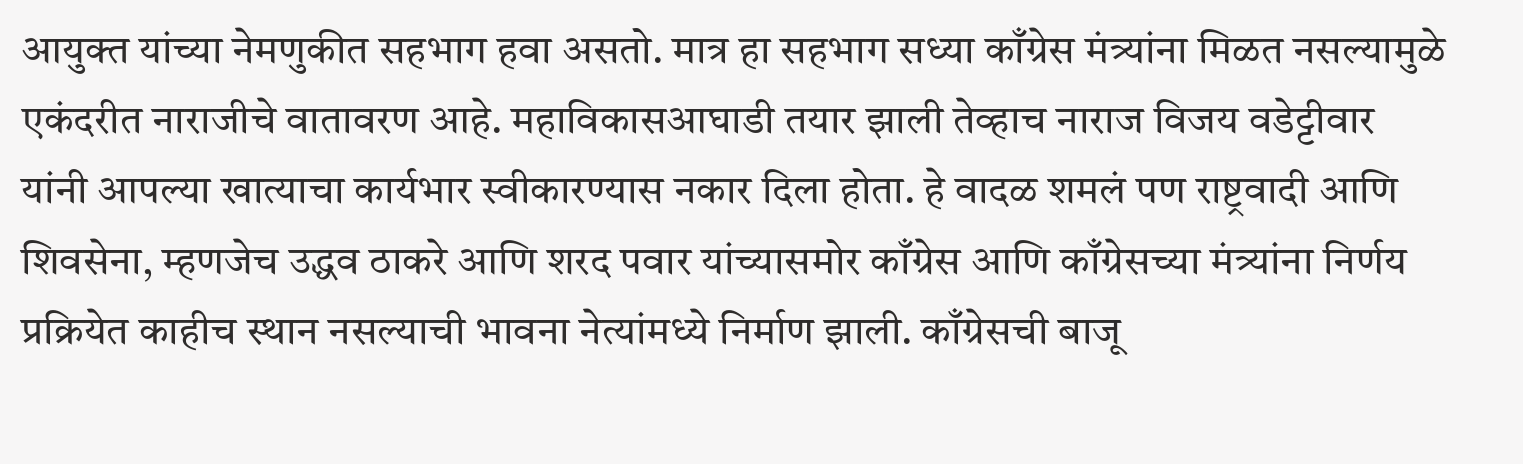आयुक्त यांच्या नेमणुकीत सहभाग हवा असतो. मात्र हा सहभाग सध्या काँग्रेस मंत्र्यांना मिळत नसल्यामुळे एकंदरीत नाराजीचे वातावरण आहे. महाविकासआघाडी तयार झाली तेव्हाच नाराज विजय वडेट्टीवार यांनी आपल्या खात्याचा कार्यभार स्वीकारण्यास नकार दिला होता. हे वादळ शमलं पण राष्ट्रवादी आणि शिवसेना, म्हणजेच उद्धव ठाकरे आणि शरद पवार यांच्यासमोर काँग्रेस आणि काँग्रेसच्या मंत्र्यांना निर्णय प्रक्रियेत काहीच स्थान नसल्याची भावना नेत्यांमध्ये निर्माण झाली. काँग्रेसची बाजू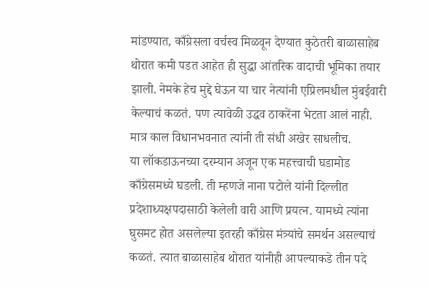मांडण्यात, काँग्रेसला वर्चस्व मिळवून देण्यात कुठेतरी बाळासाहेब थोरात कमी पडत आहेत ही सुद्धा आंतरिक वादाची भूमिका तयार झाली. नेमके हेच मुद्दे घेऊन या चार नेत्यांनी एप्रिलमधील मुंबईवारी केल्याचं कळतं. पण त्यावेळी उद्धव ठाकरेंना भेटता आलं नाही. मात्र काल विधानभवनात त्यांनी ती संधी अखेर साधलीच.
या लॉकडाऊनच्या दरम्यान अजून एक महत्त्वाची घडामोड काँग्रेसमध्ये घडली. ती म्हणजे नाना पटोले यांनी दिल्लीत प्रदेशाध्यक्षपदासाठी केलेली वारी आणि प्रयत्न. यामध्ये त्यांना घुसमट होत असलेल्या इतरही काँग्रेस मंत्र्यांचे समर्थन असल्याचं कळतं. त्यात बाळासाहेब थोरात यांनीही आपल्याकडे तीन पदे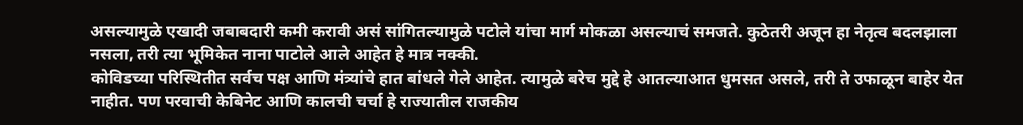असल्यामुळे एखादी जबाबदारी कमी करावी असं सांगितल्यामुळे पटोले यांचा मार्ग मोकळा असल्याचं समजते. कुठेतरी अजून हा नेतृत्व बदलझाला नसला, तरी त्या भूमिकेत नाना पाटोले आले आहेत हे मात्र नक्की.
कोविडच्या परिस्थितीत सर्वच पक्ष आणि मंत्र्यांचे हात बांधले गेले आहेत. त्यामुळे बरेच मुद्दे हे आतल्याआत धुमसत असले, तरी ते उफाळून बाहेर येत नाहीत. पण परवाची केबिनेट आणि कालची चर्चा हे राज्यातील राजकीय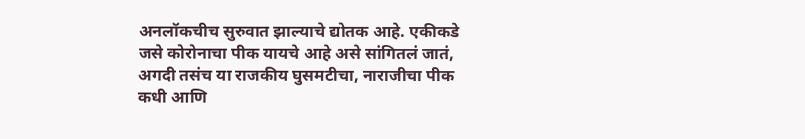अनलॉकचीच सुरुवात झाल्याचे द्योतक आहे. एकीकडे जसे कोरोनाचा पीक यायचे आहे असे सांगितलं जातं, अगदी तसंच या राजकीय घुसमटीचा, नाराजीचा पीक कधी आणि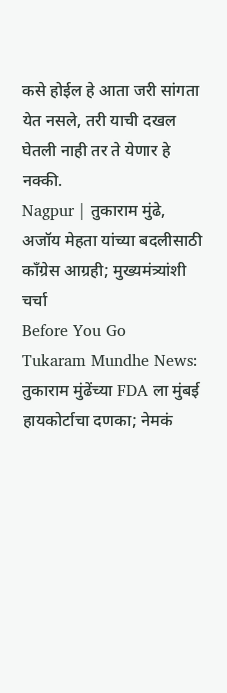कसे होईल हे आता जरी सांगता येत नसले, तरी याची दखल घेतली नाही तर ते येणार हे नक्की.
Nagpur | तुकाराम मुंढे, अजॉय मेहता यांच्या बदलीसाठी काँग्रेस आग्रही; मुख्यमंत्र्यांशी चर्चा
Before You Go
Tukaram Mundhe News: तुकाराम मुंढेंच्या FDA ला मुंबई हायकोर्टाचा दणका; नेमकं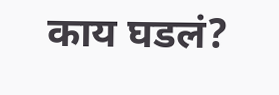काय घडलं?